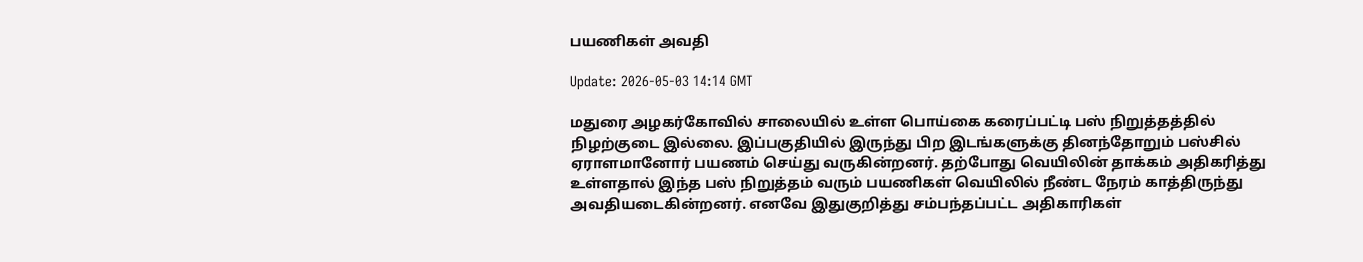பயணிகள் அவதி

Update: 2026-05-03 14:14 GMT

மதுரை அழகர்கோவில் சாலையில் உள்ள பொய்கை கரைப்பட்டி பஸ் நிறுத்தத்தில் நிழற்குடை இல்லை. இப்பகுதியில் இருந்து பிற இடங்களுக்கு தினந்தோறும் பஸ்சில் ஏராளமானோர் பயணம் செய்து வருகின்றனர். தற்போது வெயிலின் தாக்கம் அதிகரித்து உள்ளதால் இந்த பஸ் நிறுத்தம் வரும் பயணிகள் வெயிலில் நீண்ட நேரம் காத்திருந்து அவதியடைகின்றனர். எனவே இதுகுறித்து சம்பந்தப்பட்ட அதிகாரிகள்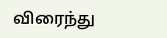விரைந்து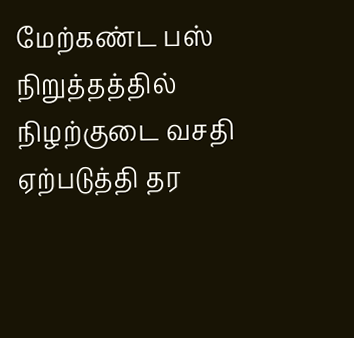மேற்கண்ட பஸ் நிறுத்தத்தில் நிழற்குடை வசதி ஏற்படுத்தி தர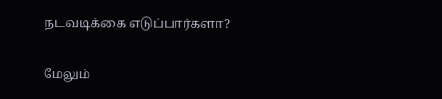நடவடிக்கை எடுப்பார்களா?


மேலும்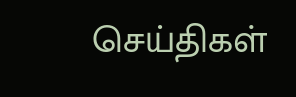செய்திகள்